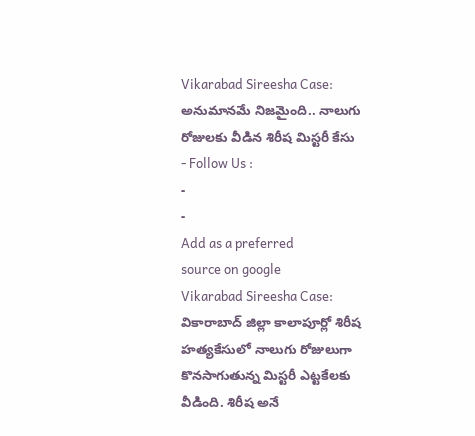Vikarabad Sireesha Case: అనుమానమే నిజమైంది.. నాలుగు రోజులకు వీడిన శిరీష మిస్టరీ కేసు
- Follow Us :
-
-
Add as a preferred
source on google
Vikarabad Sireesha Case: వికారాబాద్ జిల్లా కాలాపూర్లో శిరీష హత్యకేసులో నాలుగు రోజులుగా కొనసాగుతున్న మిస్టరీ ఎట్టకేలకు వీడింది. శిరీష అనే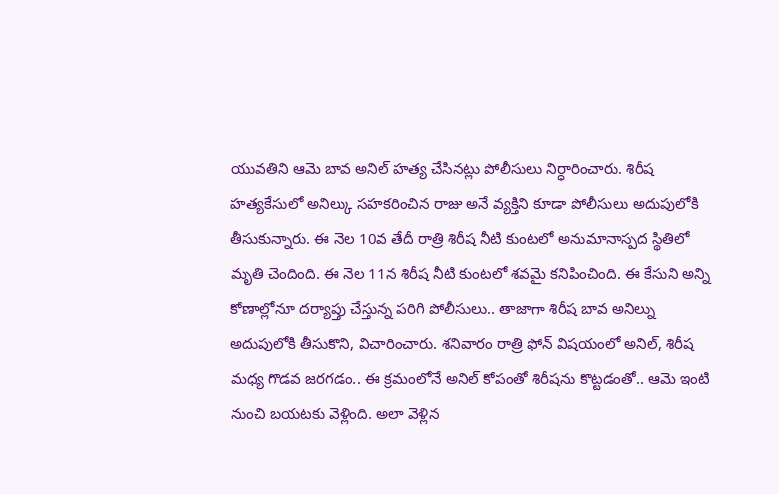యువతిని ఆమె బావ అనిల్ హత్య చేసినట్లు పోలీసులు నిర్ధారించారు. శిరీష హత్యకేసులో అనిల్కు సహకరించిన రాజు అనే వ్యక్తిని కూడా పోలీసులు అదుపులోకి తీసుకున్నారు. ఈ నెల 10వ తేదీ రాత్రి శిరీష నీటి కుంటలో అనుమానాస్పద స్థితిలో మృతి చెందింది. ఈ నెల 11న శిరీష నీటి కుంటలో శవమై కనిపించింది. ఈ కేసుని అన్ని కోణాల్లోనూ దర్యాప్తు చేస్తున్న పరిగి పోలీసులు.. తాజాగా శిరీష బావ అనిల్ను అదుపులోకి తీసుకొని, విచారించారు. శనివారం రాత్రి ఫోన్ విషయంలో అనిల్, శిరీష మధ్య గొడవ జరగడం.. ఈ క్రమంలోనే అనిల్ కోపంతో శిరీషను కొట్టడంతో.. ఆమె ఇంటి నుంచి బయటకు వెళ్లింది. అలా వెళ్లిన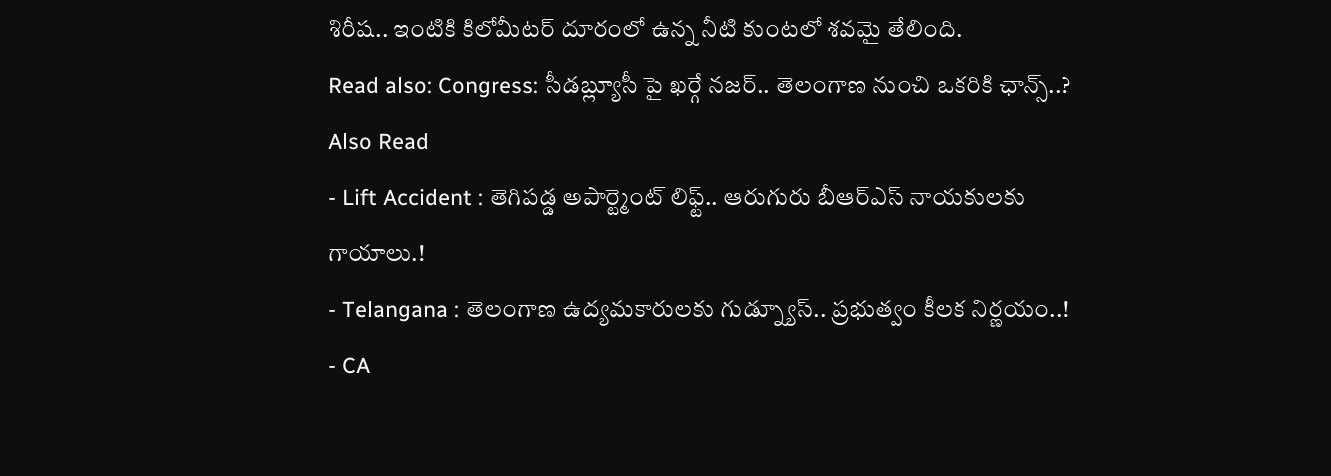శిరీష.. ఇంటికి కిలోమీటర్ దూరంలో ఉన్న నీటి కుంటలో శవమై తేలింది.
Read also: Congress: సీడబ్ల్యూసీ పై ఖర్గే నజర్.. తెలంగాణ నుంచి ఒకరికి ఛాన్స్..?
Also Read
- Lift Accident : తెగిపడ్డ అపార్ట్మెంట్ లిఫ్ట్.. ఆరుగురు బీఆర్ఎస్ నాయకులకు గాయాలు.!
- Telangana : తెలంగాణ ఉద్యమకారులకు గుడ్న్యూస్.. ప్రభుత్వం కీలక నిర్ణయం..!
- CA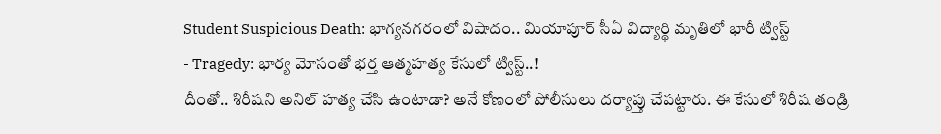Student Suspicious Death: భాగ్యనగరంలో విషాదం.. మియాపూర్ సీఏ విద్యార్థి మృతిలో భారీ ట్విస్ట్
- Tragedy: భార్య మోసంతో భర్త ఆత్మహత్య కేసులో ట్విస్ట్..!
దీంతో.. శిరీషని అనిల్ హత్య చేసి ఉంటాడా? అనే కోణంలో పోలీసులు దర్యాప్తు చేపట్టారు. ఈ కేసులో శిరీష తండ్రి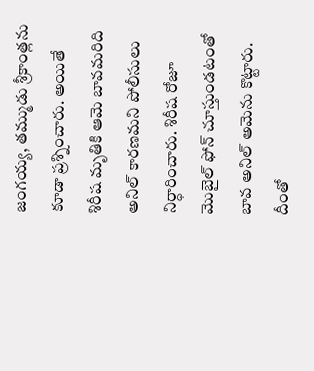జంగయ్య, తమ్ముడు శ్రీకాంత్లను కూడా ప్రశ్నించారు. అయితే శిరీష మృతికి ఆమె బావమరిది అనిల్ కారణమని పోలీసులు నిర్ధారించారు. శిరీష రోజూ మొబైల్ ఫోన్ చూస్తుండటంతో బావ అనిల్ అమెను కొట్టారు. దీంతో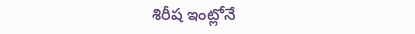శిరీష ఇంట్లోనే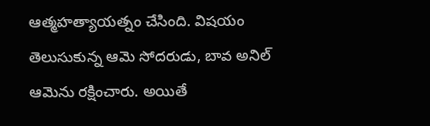ఆత్మహత్యాయత్నం చేసింది. విషయం తెలుసుకున్న ఆమె సోదరుడు, బావ అనిల్ ఆమెను రక్షించారు. అయితే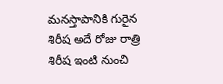మనస్తాపానికి గురైన శిరీష అదే రోజు రాత్రి శిరీష ఇంటి నుంచి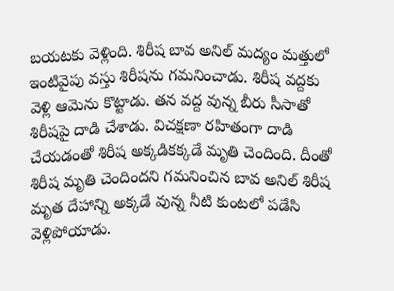బయటకు వెళ్లింది. శిరీష బావ అనిల్ మద్యం మత్తులో ఇంటివైపు వస్తు శిరీషను గమనించాడు. శిరీష వద్దకు వెళ్లి ఆమెను కొట్టాడు. తన వద్ద వున్న బీరు సీసాతో శిరీషపై దాడి చేశాడు. విచక్షణా రహితంగా దాడి చేయడంతో శిరీష అక్కడికక్కడే మృతి చెందింది. దీంతో శిరీష మృతి చెందిందని గమనించిన బావ అనిల్ శిరీష మృత దేహాన్ని అక్కడే వున్న నీటి కుంటలో పడేసి వెళ్లిపోయాడు.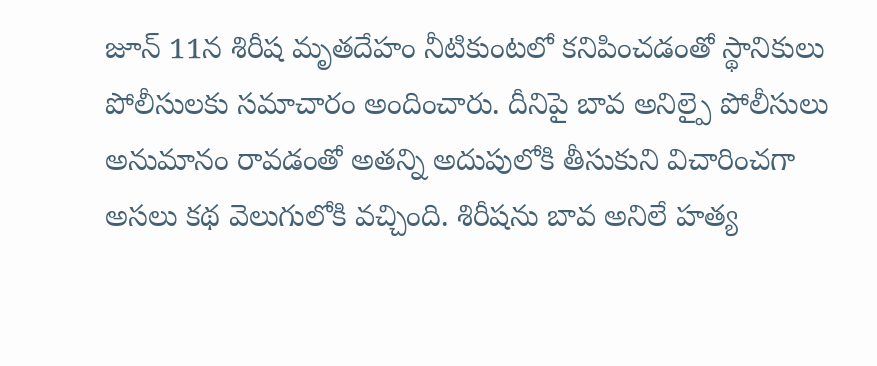జూన్ 11న శిరీష మృతదేహం నీటికుంటలో కనిపించడంతో స్థానికులు పోలీసులకు సమాచారం అందించారు. దీనిపై బావ అనిల్పై పోలీసులు అనుమానం రావడంతో అతన్ని అదుపులోకి తీసుకుని విచారించగా అసలు కథ వెలుగులోకి వచ్చింది. శిరీషను బావ అనిలే హత్య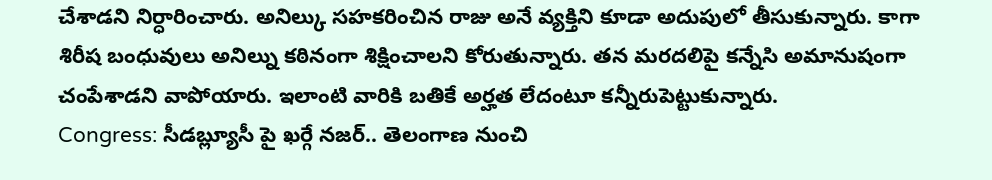చేశాడని నిర్ధారించారు. అనిల్కు సహకరించిన రాజు అనే వ్యక్తిని కూడా అదుపులో తీసుకున్నారు. కాగా శిరీష బంధువులు అనిల్ను కఠినంగా శిక్షించాలని కోరుతున్నారు. తన మరదలిపై కన్నేసి అమానుషంగా చంపేశాడని వాపోయారు. ఇలాంటి వారికి బతికే అర్హత లేదంటూ కన్నీరుపెట్టుకున్నారు.
Congress: సీడబ్ల్యూసీ పై ఖర్గే నజర్.. తెలంగాణ నుంచి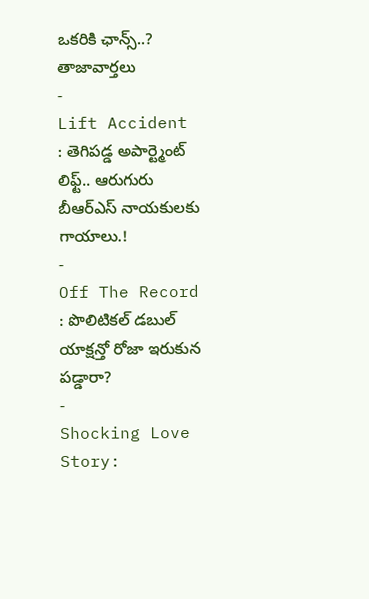ఒకరికి ఛాన్స్..?
తాజావార్తలు
-
Lift Accident : తెగిపడ్డ అపార్ట్మెంట్ లిఫ్ట్.. ఆరుగురు బీఆర్ఎస్ నాయకులకు గాయాలు.!
-
Off The Record : పొలిటికల్ డబుల్ యాక్షన్తో రోజా ఇరుకున పడ్డారా?
-
Shocking Love Story: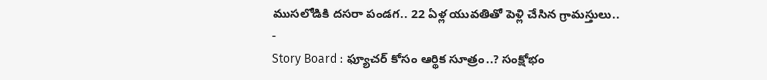ముసలోడికి దసరా పండగ.. 22 ఏళ్ల యువతితో పెళ్లి చేసిన గ్రామస్తులు..
-
Story Board : ఫ్యూచర్ కోసం ఆర్థిక సూత్రం..? సంక్షోభం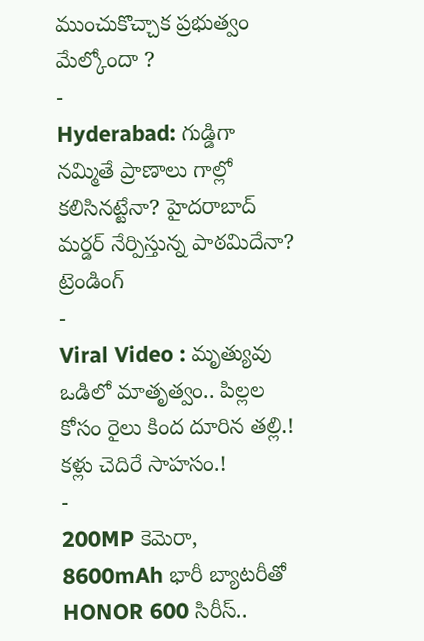ముంచుకొచ్చాక ప్రభుత్వం మేల్కోందా ?
-
Hyderabad: గుడ్డిగా నమ్మితే ప్రాణాలు గాల్లో కలిసినట్టేనా? హైదరాబాద్ మర్డర్ నేర్పిస్తున్న పాఠమిదేనా?
ట్రెండింగ్
-
Viral Video : మృత్యువు ఒడిలో మాతృత్వం.. పిల్లల కోసం రైలు కింద దూరిన తల్లి.! కళ్లు చెదిరే సాహసం.!
-
200MP కెమెరా, 8600mAh భారీ బ్యాటరీతో HONOR 600 సిరీస్..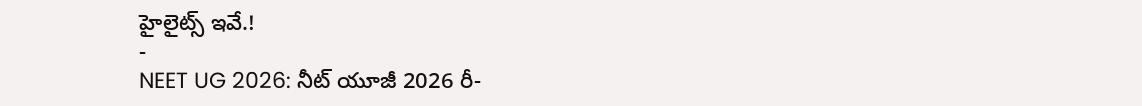హైలైట్స్ ఇవే.!
-
NEET UG 2026: నీట్ యూజీ 2026 రీ-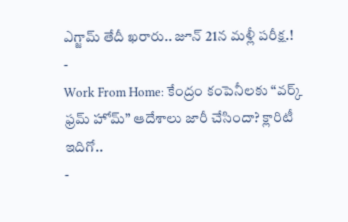ఎగ్జామ్ తేదీ ఖరారు.. జూన్ 21న మళ్లీ పరీక్ష.!
-
Work From Home: కేంద్రం కంపెనీలకు “వర్క్ ఫ్రమ్ హోమ్” ఆదేశాలు జారీ చేసిందా? క్లారిటీ ఇదిగో..
-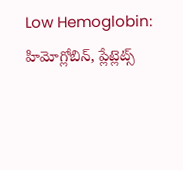Low Hemoglobin: హిమోగ్లోబిన్, ప్లేట్లెట్స్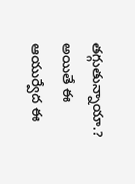తగ్గుతున్నాయా.? అయితే ఈ ఆయుర్వేద ఈ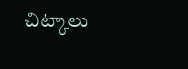చిట్కాలు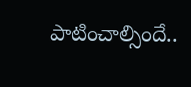పాటించాల్సిందే..